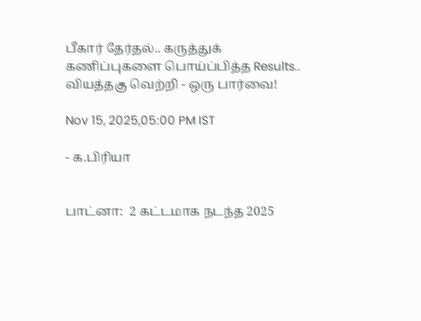பீகார் தேர்தல்.. கருத்துக் கணிப்புகளை பொய்ப்பித்த Results.. வியத்தகு வெற்றி - ஒரு பார்வை!

Nov 15, 2025,05:00 PM IST

- க.பிரியா


பாட்னா:  2 கட்டமாக நடந்த 2025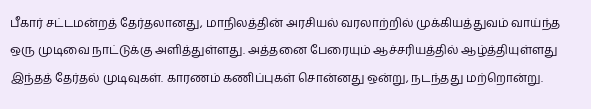பீகார் சட்டமன்றத் தேர்தலானது, மாநிலத்தின் அரசியல் வரலாற்றில் முக்கியத்துவம் வாய்ந்த ஒரு முடிவை நாட்டுக்கு அளித்துள்ளது. அத்தனை பேரையும் ஆச்சரியத்தில் ஆழ்த்தியுள்ளது இந்தத் தேர்தல் முடிவுகள். காரணம் கணிப்புகள் சொன்னது ஒன்று, நடந்தது மற்றொன்று.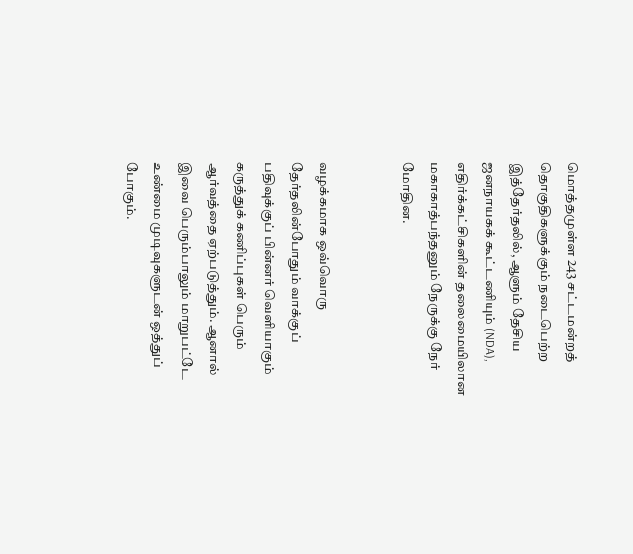மொத்தமுள்ள 243 சட்டமன்றத் தொகுதிகளுக்கும் நடைபெற்ற இத்தேர்தலில், ஆளும் தேசிய ஜனநாயகக் கூட்டணியும் (NDA), எதிர்க்கட்சிகளின் தலைமையிலான மகாகாத்பந்தனும் நேருக்கு நேர் மோதின.


வழக்கமாக ஒவ்வொரு தேர்தலின்போதும் வாக்குப் பதிவுக்குப் பின்னர் வெளியாகும் கருத்துக் கணிப்புகள் பெரும் ஆர்வத்தை ஏற்படுத்தும். ஆனால் இவை பெரும்பாலும் மாறுபட்டே உண்மை முடிவுகளுடன் ஒத்துப் போகும்.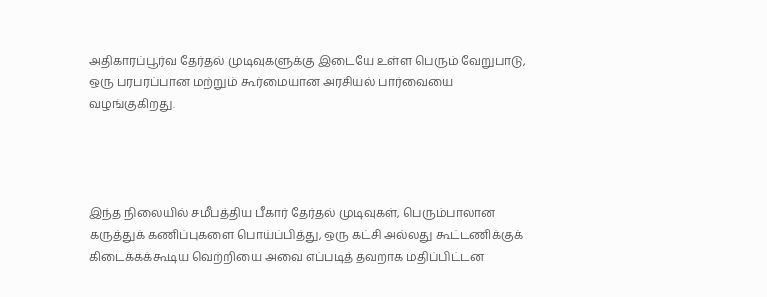அதிகாரப்பூர்வ தேர்தல் முடிவுகளுக்கு இடையே உள்ள பெரும் வேறுபாடு, ஒரு பரபரப்பான மற்றும் கூர்மையான அரசியல் பார்வையை வழங்குகிறது.




இந்த நிலையில் சமீபத்திய பீகார் தேர்தல் முடிவுகள், பெரும்பாலான கருத்துக் கணிப்புகளை பொய்ப்பித்து, ஒரு கட்சி அல்லது கூட்டணிக்குக் கிடைக்கக்கூடிய வெற்றியை அவை எப்படித் தவறாக மதிப்பிட்டன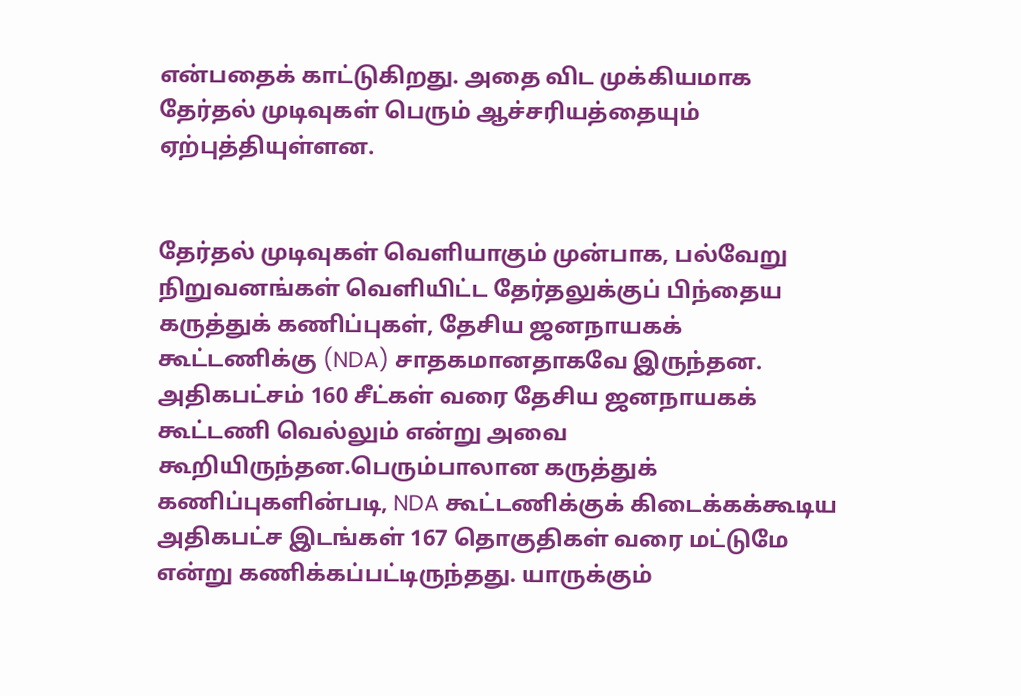என்பதைக் காட்டுகிறது. அதை விட முக்கியமாக தேர்தல் முடிவுகள் பெரும் ஆச்சரியத்தையும் ஏற்புத்தியுள்ளன.


தேர்தல் முடிவுகள் வெளியாகும் முன்பாக, பல்வேறு நிறுவனங்கள் வெளியிட்ட தேர்தலுக்குப் பிந்தைய கருத்துக் கணிப்புகள், தேசிய ஜனநாயகக் கூட்டணிக்கு (NDA) சாதகமானதாகவே இருந்தன. அதிகபட்சம் 160 சீட்கள் வரை தேசிய ஜனநாயகக் கூட்டணி வெல்லும் என்று அவை கூறியிருந்தன.பெரும்பாலான கருத்துக் கணிப்புகளின்படி, NDA கூட்டணிக்குக் கிடைக்கக்கூடிய அதிகபட்ச இடங்கள் 167 தொகுதிகள் வரை மட்டுமே என்று கணிக்கப்பட்டிருந்தது. யாருக்கும்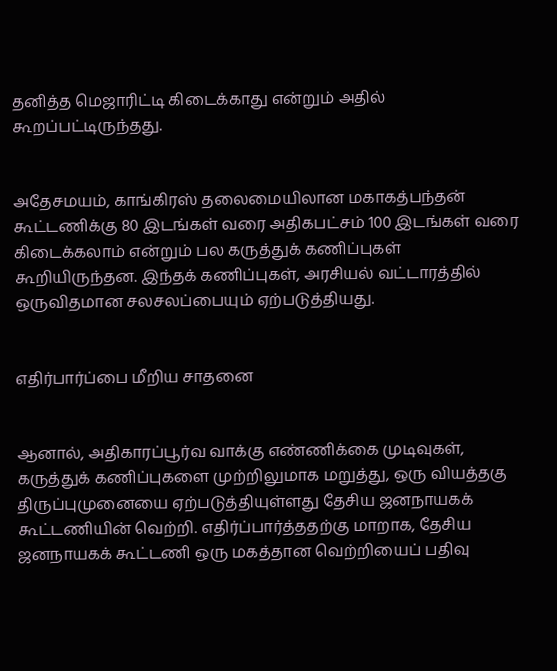தனித்த மெஜாரிட்டி கிடைக்காது என்றும் அதில் கூறப்பட்டிருந்தது.


அதேசமயம், காங்கிரஸ் தலைமையிலான மகாகத்பந்தன் கூட்டணிக்கு 80 இடங்கள் வரை அதிகபட்சம் 100 இடங்கள் வரை கிடைக்கலாம் என்றும் பல கருத்துக் கணிப்புகள் கூறியிருந்தன. இந்தக் கணிப்புகள், அரசியல் வட்டாரத்தில் ஒருவிதமான சலசலப்பையும் ஏற்படுத்தியது.


எதிர்பார்ப்பை மீறிய சாதனை


ஆனால், அதிகாரப்பூர்வ வாக்கு எண்ணிக்கை முடிவுகள், கருத்துக் கணிப்புகளை முற்றிலுமாக மறுத்து, ஒரு வியத்தகு திருப்புமுனையை ஏற்படுத்தியுள்ளது தேசிய ஜனநாயகக் கூட்டணியின் வெற்றி. எதிர்ப்பார்த்ததற்கு மாறாக, தேசிய ஜனநாயகக் கூட்டணி ஒரு மகத்தான வெற்றியைப் பதிவு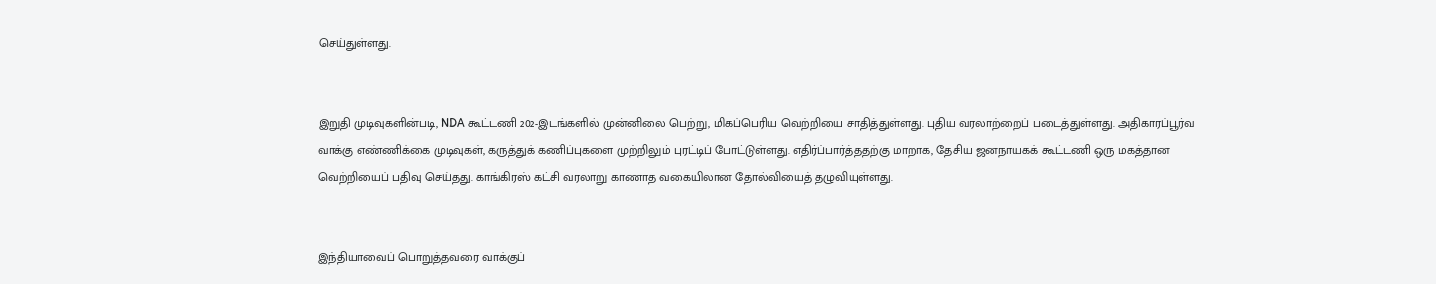செய்துள்ளது.


இறுதி முடிவுகளின்படி, NDA கூட்டணி 202-இடங்களில் முன்னிலை பெற்று, மிகப்பெரிய வெற்றியை சாதித்துள்ளது. புதிய வரலாற்றைப் படைத்துள்ளது. அதிகாரப்பூர்வ வாக்கு எண்ணிக்கை முடிவுகள், கருத்துக் கணிப்புகளை முற்றிலும் புரட்டிப் போட்டுள்ளது. எதிர்ப்பார்த்ததற்கு மாறாக, தேசிய ஜனநாயகக் கூட்டணி ஒரு மகத்தான வெற்றியைப் பதிவு செய்தது. காங்கிரஸ் கட்சி வரலாறு காணாத வகையிலான தோல்வியைத் தழுவியுள்ளது.


இந்தியாவைப் பொறுத்தவரை வாக்குப்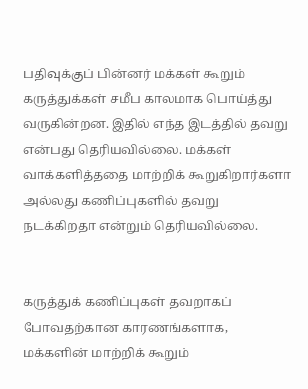பதிவுக்குப் பின்னர் மக்கள் கூறும் கருத்துக்கள் சமீப காலமாக பொய்த்து வருகின்றன. இதில் எந்த இடத்தில் தவறு என்பது தெரியவில்லை. மக்கள் வாக்களித்ததை மாற்றிக் கூறுகிறார்களா அல்லது கணிப்புகளில் தவறு நடக்கிறதா என்றும் தெரியவில்லை.


கருத்துக் கணிப்புகள் தவறாகப் போவதற்கான காரணங்களாக, மக்களின் மாற்றிக் கூறும்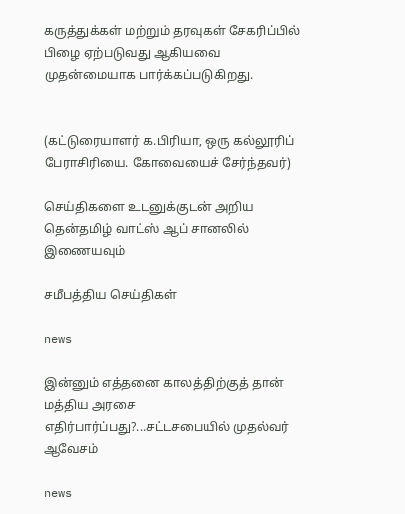கருத்துக்கள் மற்றும் தரவுகள் சேகரிப்பில் பிழை ஏற்படுவது ஆகியவை முதன்மையாக பார்க்கப்படுகிறது.


(கட்டுரையாளர் க.பிரியா, ஒரு கல்லூரிப் பேராசிரியை. கோவையைச் சேர்ந்தவர்)

செய்திகளை உடனுக்குடன் அறிய தென்தமிழ் வாட்ஸ் ஆப் சானலில் இணையவும்

சமீபத்திய செய்திகள்

news

இன்னும் எத்தனை காலத்திற்குத் தான் மத்திய அரசை எதிர்பார்ப்பது?...சட்டசபையில் முதல்வர் ஆவேசம்

news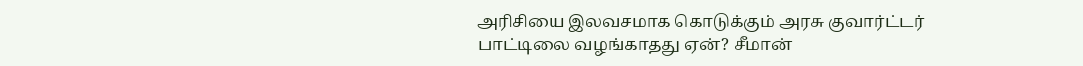அரிசியை இலவசமாக கொடுக்கும் அரசு குவார்ட்டர் பாட்டிலை வழங்காதது ஏன்? சீமான்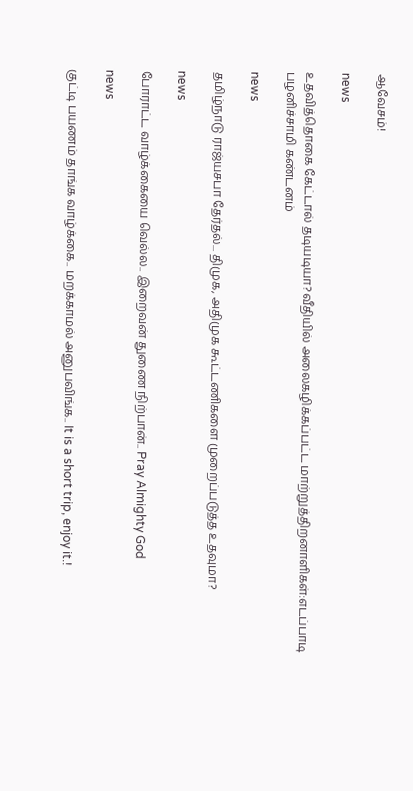ஆவேசம்!

news

உதவித்தொகை கேட்டால் தடியடியா?வீதியில் அலைகழிக்கப்பட்ட மாற்றுத்திறனாளிகள்:எடப்பாடி பழனிச்சாமி கண்டனம்

news

தமிழ்நாடு ராஜ்யசபா தேர்தல்... திமுக, அதிமுக கூட்டணிகளை முறைப்படுத்த உதவுமா?

news

போராட்ட வாழ்க்கையை வெல்ல.. இறைவன் துணை நிற்பான்.. Pray Almighty God

news

குட்டி பயணம் தாங்க வாழ்க்கை.. மறக்காமல் அனுபவிங்க.. It is a short trip, enjoy it.!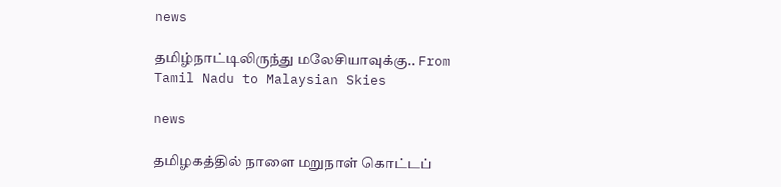news

தமிழ்நாட்டிலிருந்து மலேசியாவுக்கு.. From Tamil Nadu to Malaysian Skies

news

தமிழகத்தில் நாளை மறுநாள் கொட்டப்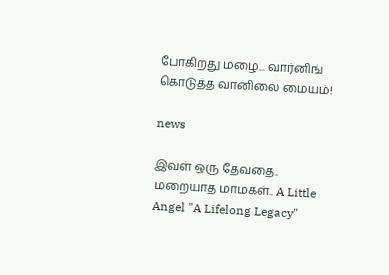போகிறது மழை... வார்னிங் கொடுத்த வானிலை மையம்!

news

இவள் ஒரு தேவதை.. மறையாத மாமகள்.. A Little Angel "A Lifelong Legacy"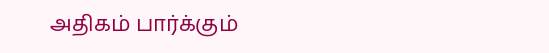அதிகம் பார்க்கும்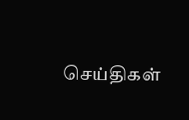செய்திகள்